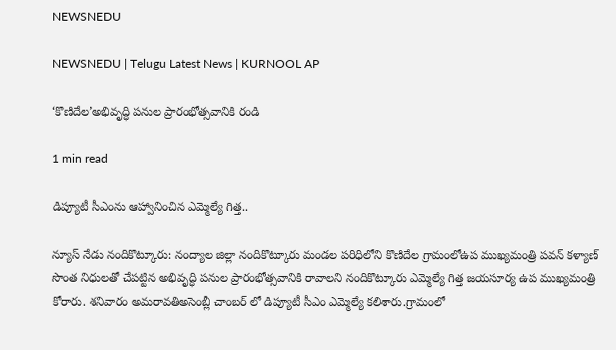NEWSNEDU

NEWSNEDU | Telugu Latest News | KURNOOL AP

‘కొణిదేల’అభివృద్ధి పనుల ప్రారంభోత్సవానికి రండి

1 min read

డిప్యూటీ సీఎంను ఆహ్వానించిన ఎమ్మెల్యే గిత్త..

న్యూస్ నేడు నందికొట్కూరు: నంద్యాల జిల్లా నందికొట్కూరు మండల పరిధిలోని కొణిదేల గ్రామంలోఉప ముఖ్యమంత్రి పవన్ కళ్యాణ్ సొంత నిధులతో చేపట్టిన అభివృద్ధి పనుల ప్రారంభోత్సవానికి రావాలని నందికొట్కూరు ఎమ్మెల్యే గిత్త జయసూర్య ఉప ముఖ్యమంత్రి కోరారు. శనివారం అమరావతిఅసెంబ్లీ చాంబర్ లో డిప్యూటీ సీఎం ఎమ్మెల్యే కలిశారు.గ్రామంలో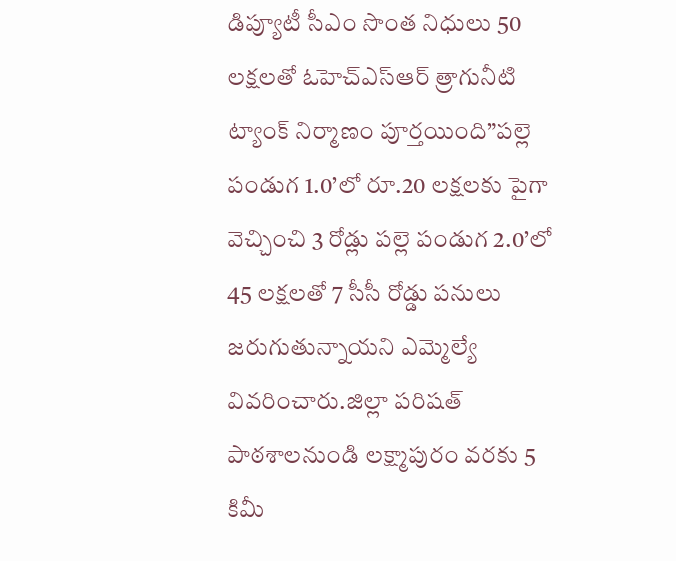డిప్యూటీ సీఎం సొంత నిధులు 50 లక్షలతో ఓహెచ్ఎస్ఆర్ త్రాగునీటి ట్యాంక్ నిర్మాణం పూర్తయింది”పల్లె పండుగ 1.0’లో రూ.20 లక్షలకు పైగా వెచ్చించి 3 రోడ్లు పల్లె పండుగ 2.0’లో 45 లక్షలతో 7 సీసీ రోడ్డు పనులు జరుగుతున్నాయని ఎమ్మెల్యే వివరించారు.జిల్లా పరిషత్ పాఠశాలనుండి లక్ష్మాపురం వరకు 5 కిమీ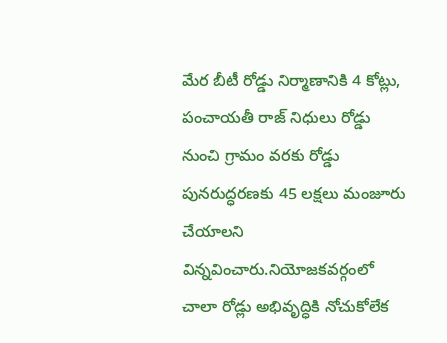మేర బీటీ రోడ్డు నిర్మాణానికి 4 కోట్లు,  పంచాయతీ రాజ్ నిధులు రోడ్డు నుంచి గ్రామం వరకు రోడ్డు పునరుద్ధరణకు 45 లక్షలు మంజూరు చేయాలని విన్నవించారు.నియోజకవర్గంలో చాలా రోడ్లు అభివృద్ధికి నోచుకోలేక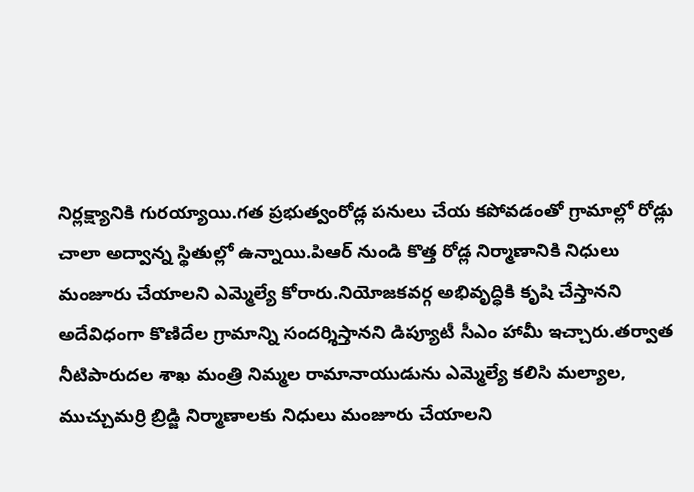నిర్లక్ష్యానికి గుర‌య్యాయి.గత ప్రభుత్వంరోడ్ల పనులు చేయ కపోవడంతో గ్రామాల్లో రోడ్లు చాలా అద్వాన్న స్థితుల్లో ఉన్నాయి.పిఆర్ నుండి కొత్త రోడ్ల నిర్మాణానికి నిధులు మంజూరు చేయాలని ఎమ్మెల్యే కోరారు.నియోజకవర్గ అభివృద్ధికి కృషి చేస్తానని అదేవిధంగా కొణిదేల గ్రామాన్ని సందర్శిస్తానని డిప్యూటీ సీఎం హామీ ఇచ్చారు.తర్వాత నీటిపారుదల శాఖ మంత్రి నిమ్మల రామానాయుడును ఎమ్మెల్యే కలిసి మల్యాల, ముచ్చుమర్రి బ్రిడ్జి నిర్మాణాలకు నిధులు మంజూరు చేయాలని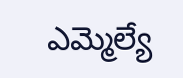ఎమ్మెల్యే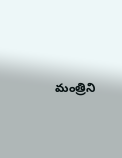మంత్రిని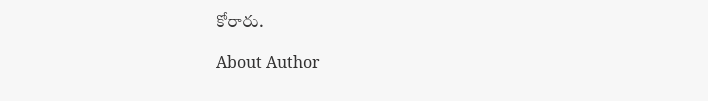కోరారు.

About Author